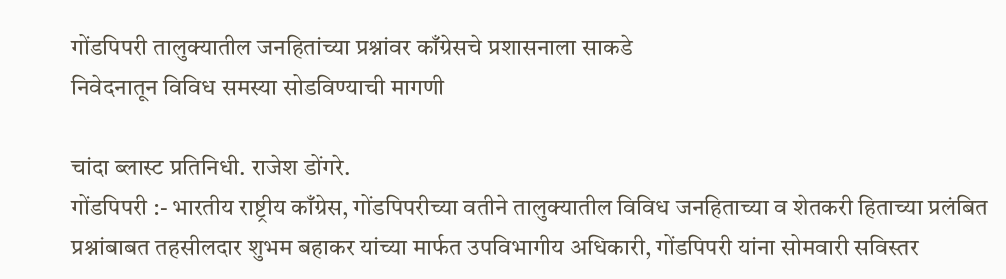गोंडपिपरी तालुक्यातील जनहितांच्या प्रश्नांवर काँग्रेसचे प्रशासनाला साकडे
निवेदनातून विविध समस्या सोडविण्याची मागणी

चांदा ब्लास्ट प्रतिनिधी. राजेश डोंगरे.
गोंडपिपरी :- भारतीय राष्ट्रीय काँग्रेस, गोंडपिपरीच्या वतीने तालुक्यातील विविध जनहिताच्या व शेतकरी हिताच्या प्रलंबित प्रश्नांबाबत तहसीलदार शुभम बहाकर यांच्या मार्फत उपविभागीय अधिकारी, गोंडपिपरी यांना सोमवारी सविस्तर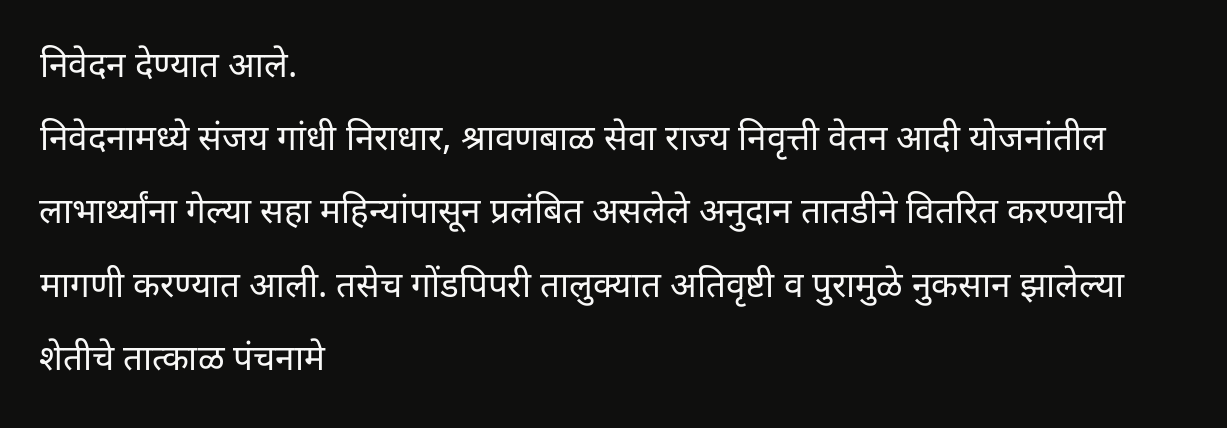निवेदन देण्यात आले.
निवेदनामध्ये संजय गांधी निराधार, श्रावणबाळ सेवा राज्य निवृत्ती वेतन आदी योजनांतील लाभार्थ्यांना गेल्या सहा महिन्यांपासून प्रलंबित असलेले अनुदान तातडीने वितरित करण्याची मागणी करण्यात आली. तसेच गोंडपिपरी तालुक्यात अतिवृष्टी व पुरामुळे नुकसान झालेल्या शेतीचे तात्काळ पंचनामे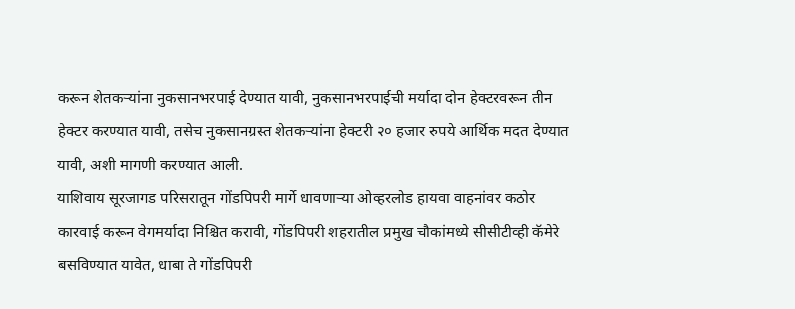करून शेतकऱ्यांना नुकसानभरपाई देण्यात यावी, नुकसानभरपाईची मर्यादा दोन हेक्टरवरून तीन हेक्टर करण्यात यावी, तसेच नुकसानग्रस्त शेतकऱ्यांना हेक्टरी २० हजार रुपये आर्थिक मदत देण्यात यावी, अशी मागणी करण्यात आली.
याशिवाय सूरजागड परिसरातून गोंडपिपरी मार्गे धावणाऱ्या ओव्हरलोड हायवा वाहनांवर कठोर कारवाई करून वेगमर्यादा निश्चित करावी, गोंडपिपरी शहरातील प्रमुख चौकांमध्ये सीसीटीव्ही कॅमेरे बसविण्यात यावेत, धाबा ते गोंडपिपरी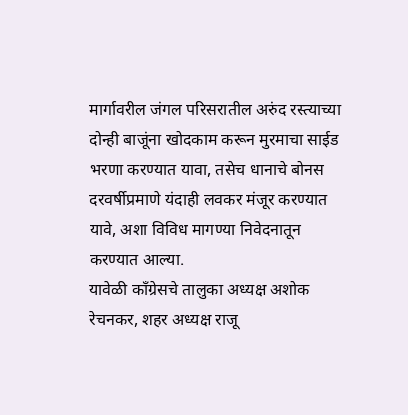मार्गावरील जंगल परिसरातील अरुंद रस्त्याच्या दोन्ही बाजूंना खोदकाम करून मुरमाचा साईड भरणा करण्यात यावा, तसेच धानाचे बोनस दरवर्षीप्रमाणे यंदाही लवकर मंजूर करण्यात यावे, अशा विविध मागण्या निवेदनातून करण्यात आल्या.
यावेळी काँग्रेसचे तालुका अध्यक्ष अशोक रेचनकर, शहर अध्यक्ष राजू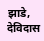झाडे, देविदास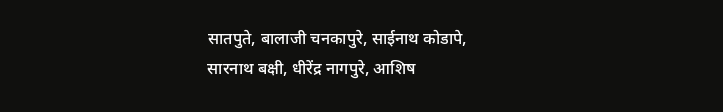सातपुते, बालाजी चनकापुरे, साईनाथ कोडापे, सारनाथ बक्षी, धीरेंद्र नागपुरे, आशिष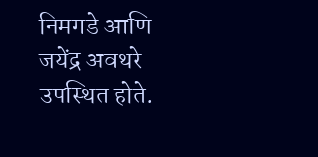निमगडे आणि जयेंद्र अवथरे उपस्थित होते.